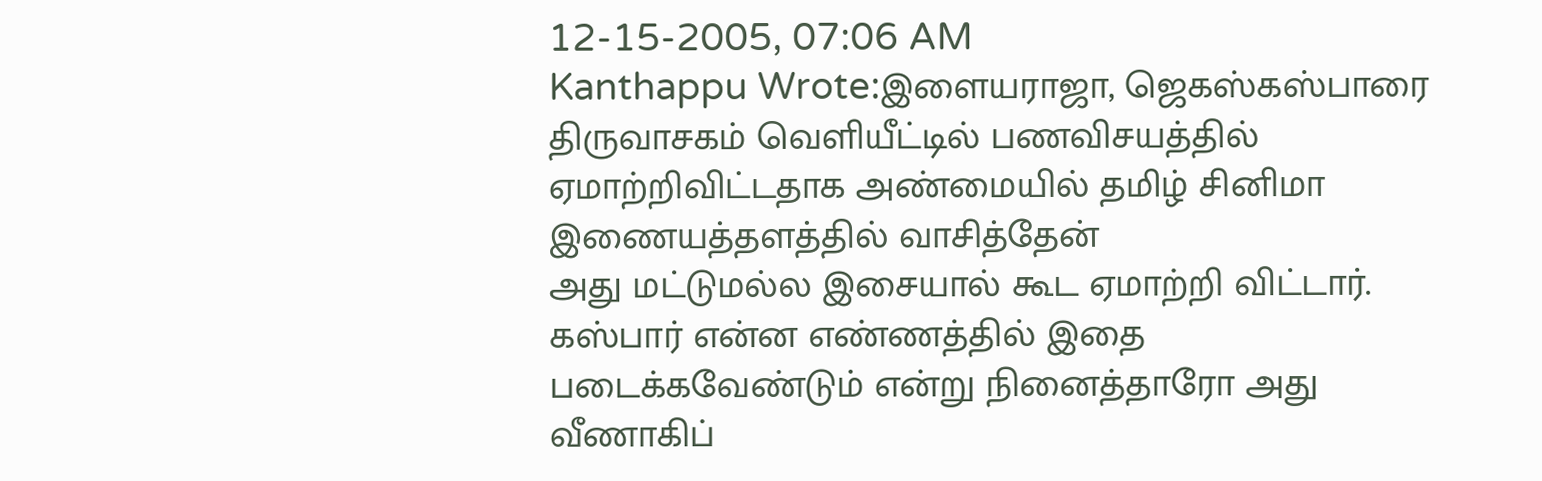12-15-2005, 07:06 AM
Kanthappu Wrote:இளையராஜா, ஜெகஸ்கஸ்பாரை திருவாசகம் வெளியீட்டில் பணவிசயத்தில் ஏமாற்றிவிட்டதாக அண்மையில் தமிழ் சினிமா இணையத்தளத்தில் வாசித்தேன்
அது மட்டுமல்ல இசையால் கூட ஏமாற்றி விட்டார். கஸ்பார் என்ன எண்ணத்தில் இதை படைக்கவேண்டும் என்று நினைத்தாரோ அது வீணாகிப்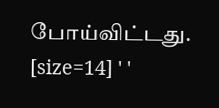போய்விட்டது.
[size=14] ' '